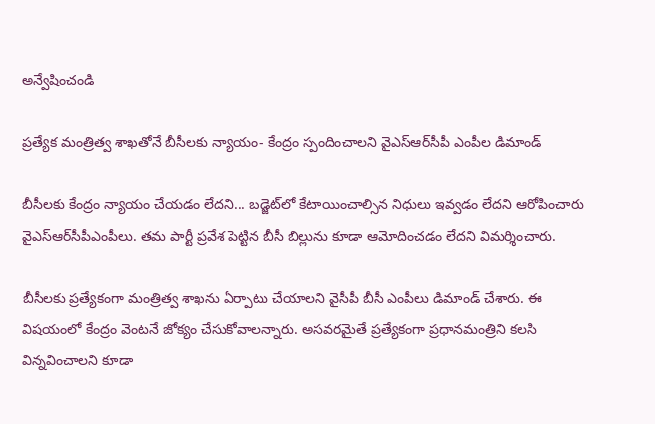అన్వేషించండి

ప్రత్యేక మంత్రిత్వ శాఖతోనే బీసీలకు న్యాయం- కేంద్రం స్పందించాలని వైఎస్‌ఆర్‌సీపీ ఎంపీల డిమాండ్

బీసీలకు కేంద్రం న్యాయం చేయడం లేదని... బడ్జెట్‌లో కేటాయించాల్సిన నిధులు ఇవ్వడం లేదని ఆరోపించారు వైఎస్‌ఆర్‌సీపీఎంపీలు. తమ పార్టీ ప్రవేశ పెట్టిన బీసీ బిల్లును కూడా ఆమోదించడం లేదని విమర్శించారు.

బీసీల‌కు ప్రత్యేకంగా మంత్రిత్వ శాఖ‌ను ఏర్పాటు చేయాల‌ని వైసీపీ బీసీ ఎంపీలు డిమాండ్ చేశారు. ఈ విష‌యంలో కేంద్రం వెంట‌నే జోక్యం చేసుకోవాల‌న్నారు. అసవ‌రమైతే ప్రత్యేకంగా ప్రధానమంత్రిని క‌ల‌సి విన్నవించాల‌ని కూడా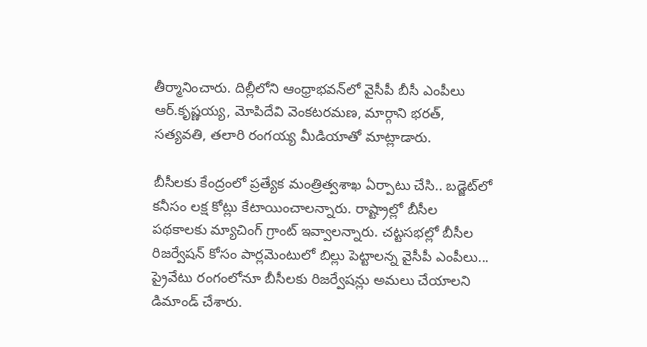తీర్మానించారు. దిల్లీలోని ఆంధ్రాభ‌వ‌న్‌లో వైసీపీ బీసీ ఎంపీలు ఆర్‌.కృష్ణయ్య, మోపిదేవి వెంకటరమణ, మార్గాని భరత్, సత్యవతి, తలారి రంగయ్య మీడియాతో మాట్లాడారు.

బీసీలకు కేంద్రంలో ప్రత్యేక మంత్రిత్వశాఖ ఏర్పాటు చేసి.. బడ్జెట్‌లో కనీసం లక్ష కోట్లు కేటాయించాలన్నారు. రాష్ట్రాల్లో బీసీల పథకాలకు మ్యాచింగ్‌ గ్రాంట్‌ ఇవ్వాలన్నారు. చట్టసభల్లో బీసీల రిజర్వేషన్‌ కోసం పార్లమెంటులో బిల్లు పెట్టాలన్న వైసీపీ ఎంపీలు... ప్రైవేటు రంగంలోనూ బీసీలకు రిజర్వేషన్లు అమలు చేయాలని డిమాండ్ చేశారు.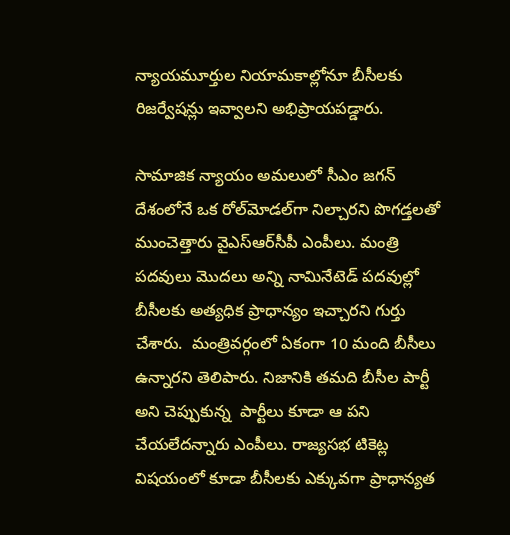న్యాయమూర్తుల నియామకాల్లోనూ బీసీలకు రిజర్వేషన్లు ఇవ్వాలని అభిప్రాయపడ్డారు.

సామాజిక న్యాయం అమలులో సీఎం జగన్ దేశంలోనే ఒక రోల్‌మోడల్‌గా నిల్చారని పొగడ్తలతో ముంచెత్తారు వైఎస్‌ఆర్‌సీపీ ఎంపీలు. మంత్రి పదవులు మొదలు అన్ని నామినేటెడ్‌ పదవుల్లో బీసీలకు అత్యధిక ప్రాధాన్యం ఇచ్చారని గుర్తు చేశారు.  మంత్రివర్గంలో ఏకంగా 10 మంది బీసీలు ఉన్నారని తెలిపారు. నిజానికి తమది బీసీల పార్టీ అని చెప్పుకున్న  పార్టీలు కూడా ఆ పని చేయలేదన్నారు ఎంపీలు. రాజ్యసభ టికెట్ల విషయంలో కూడా బీసీలకు ఎక్కువగా ప్రాధాన్యత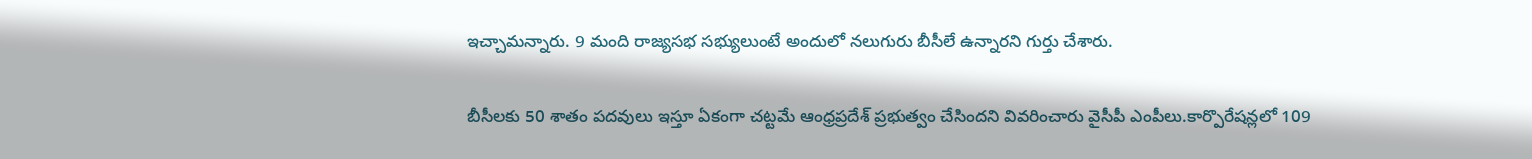ఇచ్చామన్నారు. 9 మంది రాజ్యసభ సభ్యులుంటే అందులో నలుగురు బీసీలే ఉన్నారని గుర్తు చేశారు.

బీసీలకు 50 శాతం పదవులు ఇస్తూ ఏకంగా చట్టమే ఆంధ్రప్రదేశ్ ప్రభుత్వం చేసిందని వివరించారు వైసీపీ ఎంపీలు.కార్పొరేషన్లలో 109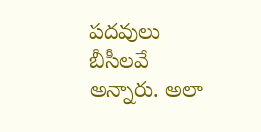పదవులు బీసీలవే అన్నారు. అలా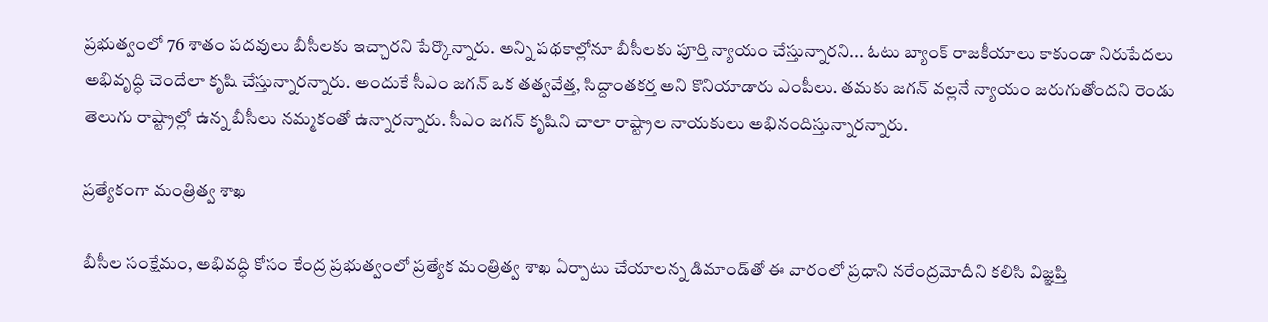ప్రభుత్వంలో 76 శాతం పదవులు బీసీలకు ఇచ్చారని పేర్కొన్నారు. అన్ని పథకాల్లోనూ బీసీలకు పూర్తి న్యాయం చేస్తున్నారని... ఓటు బ్యాంక్‌ రాజకీయాలు కాకుండా నిరుపేదలు అభివృద్ధి చెందేలా కృషి చేస్తున్నారన్నారు. అందుకే సీఎం జగన్‌ ఒక తత్వవేత్త, సిద్దాంతకర్త అని కొనియాడారు ఎంపీలు. తమకు జగన్ వల్లనే న్యాయం జరుగుతోందని రెండు తెలుగు రాష్ట్రాల్లో ఉన్న బీసీలు నమ్మకంతో ఉన్నారన్నారు. సీఎం జగన్‌ కృషిని చాలా రాష్ట్రాల నాయకులు అభినందిస్తున్నారన్నారు.

ప్రత్యేకంగా మంత్రిత్వ శాఖ

బీసీల సంక్షేమం, అభివద్ధి కోసం కేంద్ర ప్రభుత్వంలో ప్రత్యేక మంత్రిత్వ శాఖ ఏర్పాటు చేయాలన్న డిమాండ్‌తో ఈ వారంలో ప్రధాని నరేంద్రమోదీని కలిసి విజ్ఞప్తి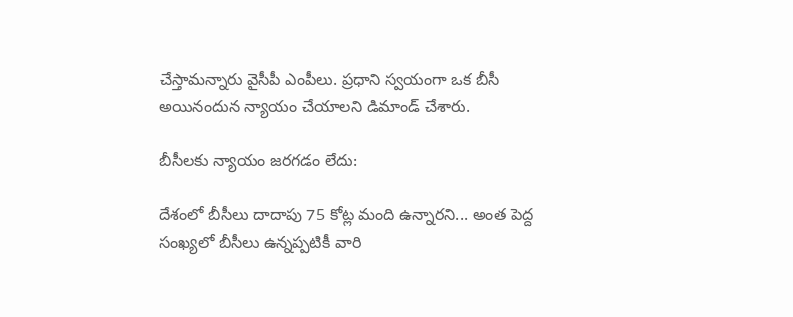చేస్తామన్నారు వైసీపీ ఎంపీలు. ప్రధాని స్వయంగా ఒక బీసీ అయినందున న్యాయం చేయాలని డిమాండ్ చేశారు.

బీసీలకు న్యాయం జరగడం లేదు:

దేశంలో బీసీలు దాదాపు 75 కోట్ల మంది ఉన్నారని... అంత పెద్ద సంఖ్యలో బీసీలు ఉన్నప్పటికీ వారి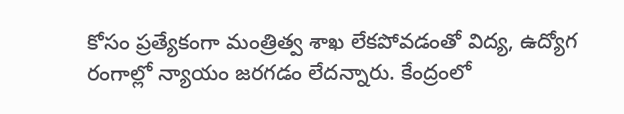కోసం ప్రత్యేకంగా మంత్రిత్వ శాఖ లేకపోవడంతో విద్య, ఉద్యోగ రంగాల్లో న్యాయం జరగడం లేదన్నారు. కేంద్రంలో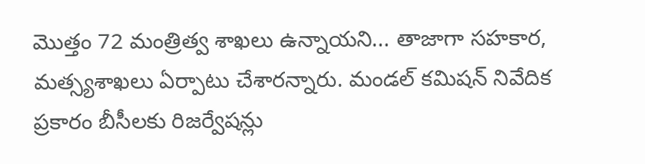మొత్తం 72 మంత్రిత్వ శాఖలు ఉన్నాయని... తాజాగా సహకార, మత్స్యశాఖలు ఏర్పాటు చేశారన్నారు. మండల్‌ కమిషన్‌ నివేదిక ప్రకారం బీసీలకు రిజర్వేషన్లు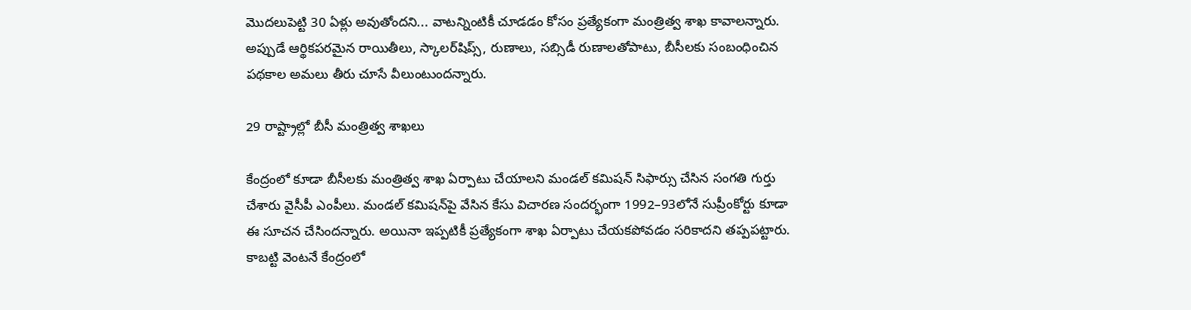మొదలుపెట్టి 30 ఏళ్లు అవుతోందని... వాటన్నింటికీ చూడడం కోసం ప్రత్యేకంగా మంత్రిత్వ శాఖ కావాలన్నారు. అప్పుడే ఆర్థికపరమైన రాయితీలు, స్కాలర్‌షిప్స్, రుణాలు, సబ్సిడీ రుణాలతోపాటు, బీసీలకు సంబంధించిన పథకాల అమలు తీరు చూసే వీలుంటుందన్నారు.

29 రాష్ట్రాల్లో బీసీ మంత్రిత్వ శాఖలు

కేంద్రంలో కూడా బీసీలకు మంత్రిత్వ శాఖ ఏర్పాటు చేయాలని మండల్‌ కమిషన్‌ సిఫార్సు చేసిన సంగతి గుర్తు చేశారు వైసీపీ ఎంపీలు. మండల్‌ కమిషన్‌పై వేసిన కేసు విచారణ సందర్భంగా 1992–93లోనే సుప్రీంకోర్టు కూడా ఈ సూచన చేసిందన్నారు. అయినా ఇప్పటికీ ప్రత్యేకంగా శాఖ ఏర్పాటు చేయకపోవడం సరికాదని తప్పపట్టారు. కాబట్టి వెంటనే కేంద్రంలో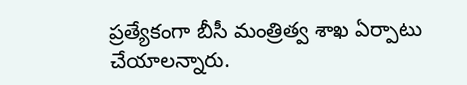ప్రత్యేకంగా బీసీ మంత్రిత్వ శాఖ ఏర్పాటు చేయాలన్నారు.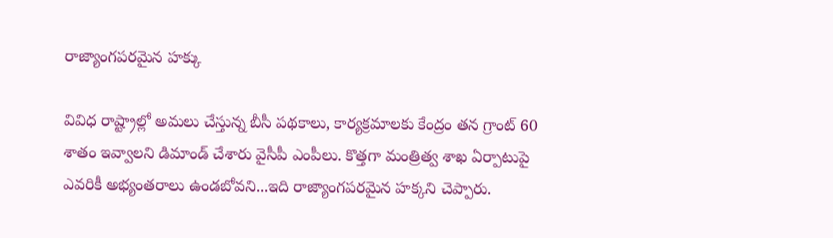రాజ్యాంగపరమైన హక్కు

వివిధ రాష్ట్రాల్లో అమలు చేస్తున్న బీసీ పథకాలు, కార్యక్రమాలకు కేంద్రం తన గ్రాంట్‌ 60 శాతం ఇవ్వాలని డిమాండ్ చేశారు వైసీపీ ఎంపీలు. కొత్తగా మంత్రిత్వ శాఖ ఏర్పాటుపై ఎవరికీ అభ్యంతరాలు ఉండబోవని...ఇది రాజ్యాంగపరమైన హక్కని చెప్పారు.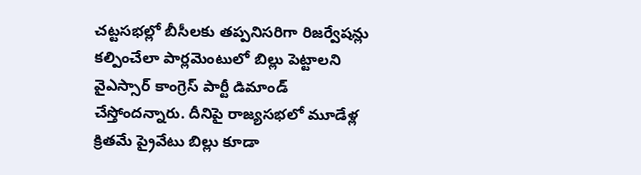చట్టసభల్లో బీసీలకు తప్పనిసరిగా రిజర్వేషన్లు కల్పించేలా పార్లమెంటులో బిల్లు పెట్టాలని వైఎస్సార్‌ కాంగ్రెస్‌ పార్టీ డిమాండ్‌ చేస్తోందన్నారు. దీనిపై రాజ్యసభలో మూడేళ్ల క్రితమే ప్రైవేటు బిల్లు కూడా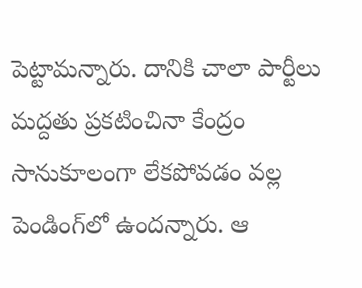పెట్టామన్నారు. దానికి చాలా పార్టీలు మద్దతు ప్రకటించినా కేంద్రం సానుకూలంగా లేకపోవడం వల్ల పెండింగ్‌లో ఉందన్నారు. ఆ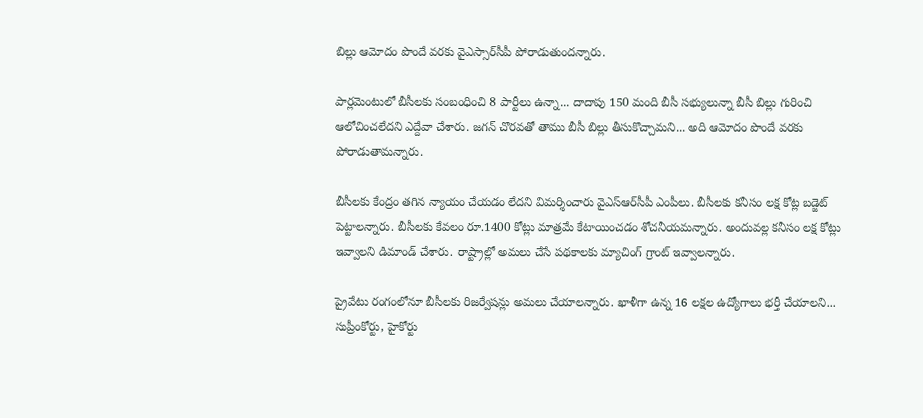బిల్లు ఆమోదం పొందే వరకు వైఎస్సార్‌సీపీ పోరాడుతుందన్నారు.

పార్లమెంటులో బీసీలకు సంబంధించి 8 పార్టీలు ఉన్నా... దాదాపు 150 మంది బీసీ సభ్యులున్నా బీసీ బిల్లు గురించి ఆలోచించలేదని ఎద్దేవా చేశారు. జగన్‌ చొరవతో తాము బీసీ బిల్లు తీసుకొచ్చామని... అది ఆమోదం పొందే వరకు పోరాడుతామన్నారు.

బీసీలకు కేంద్రం తగిన న్యాయం చేయడం లేదని విమర్శించారు వైఎస్‌ఆర్‌సీపీ ఎంపీలు. బీసీలకు కనీసం లక్ష కోట్ల బడ్జెట్‌ పెట్టాలన్నారు. బీసీలకు కేవలం రూ.1400 కోట్లు మాత్రమే కేటాయించడం శోచనీయమన్నారు. అందువల్ల కనీసం లక్ష కోట్లు ఇవ్వాలని డిమాండ్ చేశారు. రాష్ట్రాల్లో అమలు చేసే పథకాలకు మ్యాచింగ్‌ గ్రాంట్‌ ఇవ్వాలన్నారు.

ప్రైవేటు రంగంలోనూ బీసీలకు రిజర్వేషన్లు అమలు చేయాలన్నారు. ఖాళీగా ఉన్న 16 లక్షల ఉద్యోగాలు భర్తీ చేయాలని... సుప్రీంకోర్టు, హైకోర్టు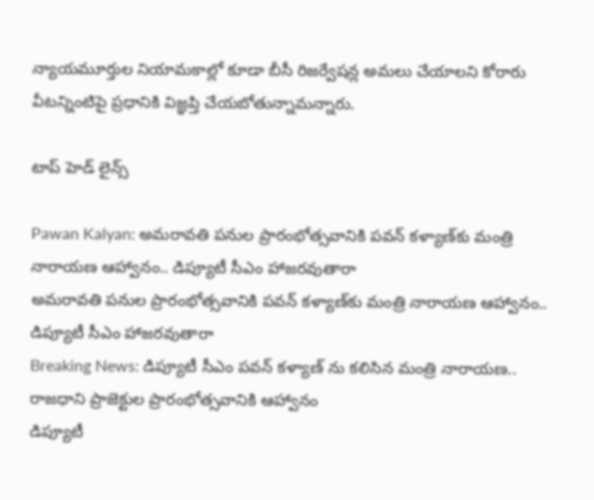న్యాయమూర్తుల నియామకాల్లో కూడా బీసీ రిజర్వేషన్ల అమలు చేయాలని కోరారు వీటన్నింటిపై ప్రధానికి విజ్ఞప్తి చేయబోతున్నామ‌న్నారు.

టాప్ హెడ్ లైన్స్

Pawan Kalyan: అమరావతి పనుల ప్రారంభోత్సవానికి పవన్ కళ్యాణ్‌కు మంత్రి నారాయణ ఆహ్వానం.. డిప్యూటీ సీఎం హాజరవుతారా
అమరావతి పనుల ప్రారంభోత్సవానికి పవన్ కళ్యాణ్‌కు మంత్రి నారాయణ ఆహ్వానం.. డిప్యూటీ సీఎం హాజరవుతారా
Breaking News: డిప్యూటీ సీఎం పవన్ కళ్యాణ్ ను కలిసిన మంత్రి నారాయణ.. రాజధాని ప్రాజెక్టుల ప్రారంభోత్సవానికి ఆహ్వానం
డిప్యూటీ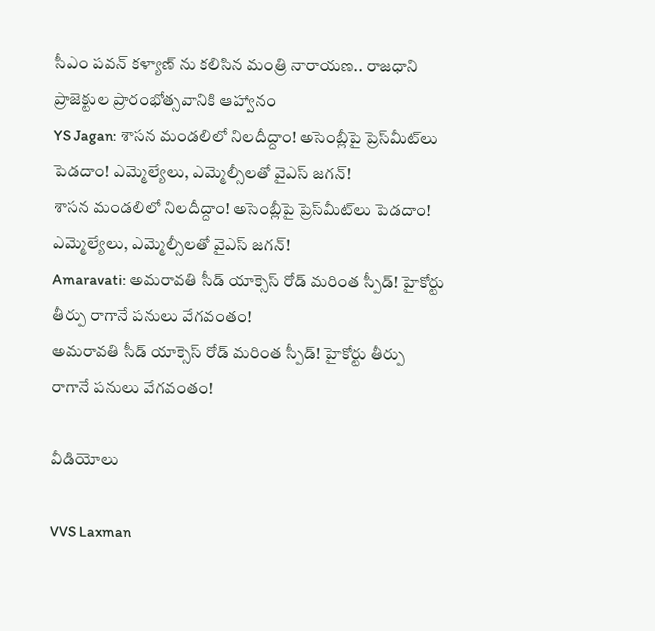సీఎం పవన్ కళ్యాణ్ ను కలిసిన మంత్రి నారాయణ.. రాజధాని ప్రాజెక్టుల ప్రారంభోత్సవానికి ఆహ్వానం
YS Jagan: శాసన మండలిలో నిలదీద్దాం! అసెంబ్లీపై ప్రెస్‌మీట్‌లు పెడదాం! ఎమ్మెల్యేలు, ఎమ్మెల్సీలతో వైఎస్ జగన్!
శాసన మండలిలో నిలదీద్దాం! అసెంబ్లీపై ప్రెస్‌మీట్‌లు పెడదాం! ఎమ్మెల్యేలు, ఎమ్మెల్సీలతో వైఎస్ జగన్!
Amaravati: అమరావతి సీడ్ యాక్సెస్‌ రోడ్‌ మరింత స్పీడ్‌! హైకోర్టు తీర్పు రాగానే పనులు వేగవంతం!
అమరావతి సీడ్ యాక్సెస్‌ రోడ్‌ మరింత స్పీడ్‌! హైకోర్టు తీర్పు రాగానే పనులు వేగవంతం!

వీడియోలు

VVS Laxman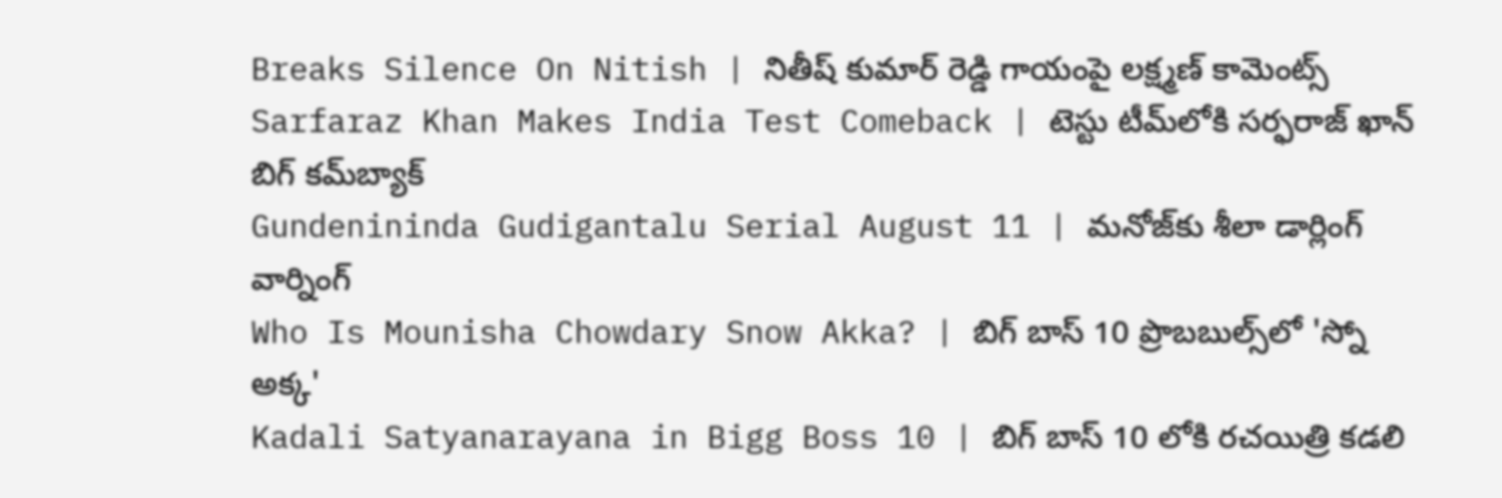Breaks Silence On Nitish | నితీష్ కుమార్ రెడ్డి గాయంపై లక్ష్మణ్ కామెంట్స్
Sarfaraz Khan Makes India Test Comeback | టెస్టు టీమ్‌లోకి సర్ఫరాజ్ ఖాన్ బిగ్ కమ్‌బ్యాక్
Gundenininda Gudigantalu Serial August 11 | మనోజ్‌కు శీలా డార్లింగ్ వార్నింగ్
Who Is Mounisha Chowdary Snow Akka? | బిగ్ బాస్ 10 ప్రొబబుల్స్‌లో 'స్నో అక్క'
Kadali Satyanarayana in Bigg Boss 10 | బిగ్ బాస్ 10 లోకి రచయిత్రి కడలి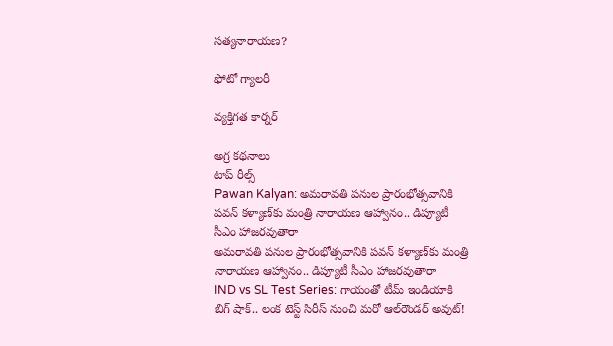సత్యనారాయణ?

ఫోటో గ్యాలరీ

వ్యక్తిగత కార్నర్

అగ్ర కథనాలు
టాప్ రీల్స్
Pawan Kalyan: అమరావతి పనుల ప్రారంభోత్సవానికి పవన్ కళ్యాణ్‌కు మంత్రి నారాయణ ఆహ్వానం.. డిప్యూటీ సీఎం హాజరవుతారా
అమరావతి పనుల ప్రారంభోత్సవానికి పవన్ కళ్యాణ్‌కు మంత్రి నారాయణ ఆహ్వానం.. డిప్యూటీ సీఎం హాజరవుతారా
IND vs SL Test Series: గాయంతో టీమ్ ఇండియాకి బిగ్ షాక్.. లంక టెస్ట్ సిరీస్ నుంచి మ‌రో ఆల్‌రౌండర్ అవుట్!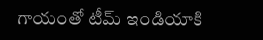గాయంతో టీమ్ ఇండియాకి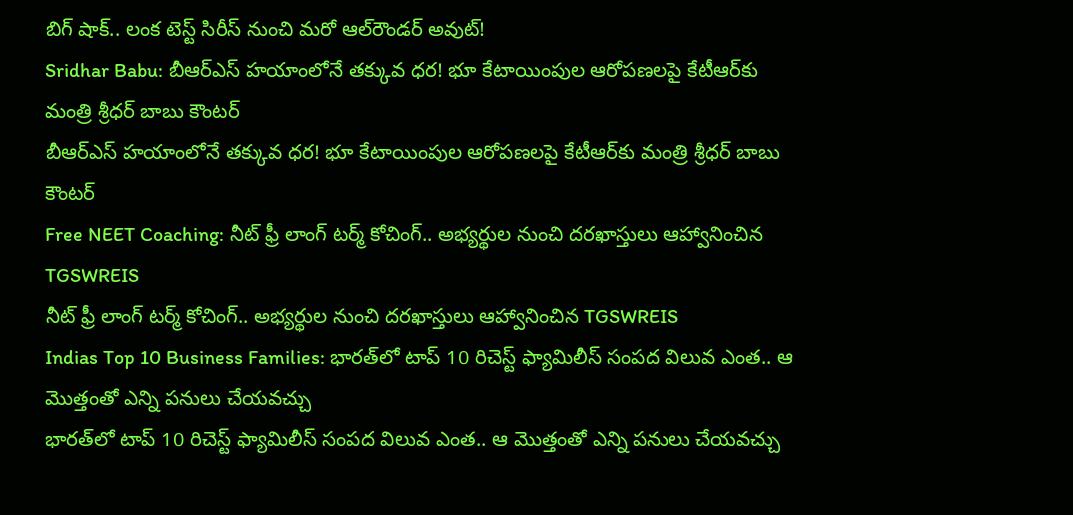బిగ్ షాక్.. లంక టెస్ట్ సిరీస్ నుంచి మ‌రో ఆల్‌రౌండర్ అవుట్!
Sridhar Babu: బీఆర్ఎస్ హయాంలోనే తక్కువ ధర! భూ కేటాయింపుల ఆరోపణలపై కేటీఆర్‌కు మంత్రి శ్రీధర్ బాబు కౌంటర్
బీఆర్ఎస్ హయాంలోనే తక్కువ ధర! భూ కేటాయింపుల ఆరోపణలపై కేటీఆర్‌కు మంత్రి శ్రీధర్ బాబు కౌంటర్
Free NEET Coaching: నీట్ ఫ్రీ లాంగ్ టర్మ్ కోచింగ్.. అభ్యర్థుల నుంచి దరఖాస్తులు ఆహ్వానించిన TGSWREIS
నీట్ ఫ్రీ లాంగ్ టర్మ్ కోచింగ్.. అభ్యర్థుల నుంచి దరఖాస్తులు ఆహ్వానించిన TGSWREIS
Indias Top 10 Business Families: భారత్‌లో టాప్ 10 రిచెస్ట్ ఫ్యామిలీస్ సంపద విలువ ఎంత.. ఆ మొత్తంతో ఎన్ని పనులు చేయవచ్చు
భారత్‌లో టాప్ 10 రిచెస్ట్ ఫ్యామిలీస్ సంపద విలువ ఎంత.. ఆ మొత్తంతో ఎన్ని పనులు చేయవచ్చు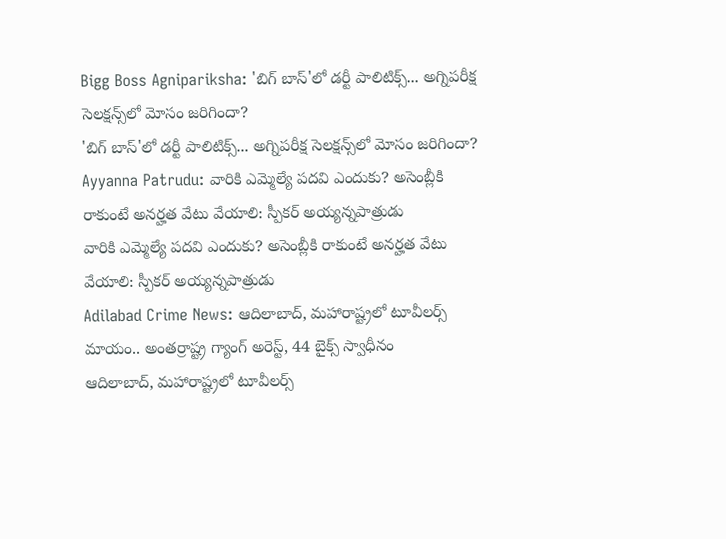Bigg Boss Agnipariksha: 'బిగ్ బాస్'లో డర్టీ పాలిటిక్స్... అగ్నిపరీక్ష సెలక్షన్స్‌లో మోసం జరిగిందా?
'బిగ్ బాస్'లో డర్టీ పాలిటిక్స్... అగ్నిపరీక్ష సెలక్షన్స్‌లో మోసం జరిగిందా?
Ayyanna Patrudu: వారికి ఎమ్మెల్యే పదవి ఎందుకు? అసెంబ్లీకి రాకుంటే అనర్హత వేటు వేయాలి: స్పీకర్ అయ్యన్నపాత్రుడు
వారికి ఎమ్మెల్యే పదవి ఎందుకు? అసెంబ్లీకి రాకుంటే అనర్హత వేటు వేయాలి: స్పీకర్ అయ్యన్నపాత్రుడు
Adilabad Crime News: ఆదిలాబాద్, మహారాష్ట్రలో టూవీలర్స్ మాయం.. అంతర్రాష్ట్ర గ్యాంగ్ అరెస్ట్, 44 బైక్స్ స్వాధీనం
ఆదిలాబాద్, మహారాష్ట్రలో టూవీలర్స్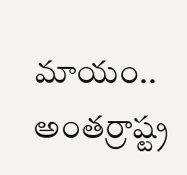మాయం.. అంతర్రాష్ట్ర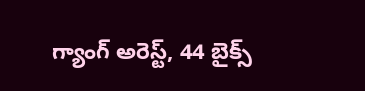గ్యాంగ్ అరెస్ట్, 44 బైక్స్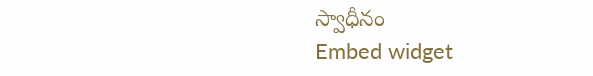స్వాధీనం
Embed widget